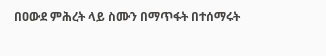በዐውደ ምሕረት ላይ ስሙን በማጥፋት በተሰማሩት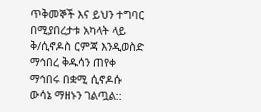ጥቅመኞች እና ይህን ተግባር በሚያበረታቱ አካላት ላይ ቅ/ሲኖዶስ ርምጃ እንዲወስድ ማኅበረ ቅዱሳን ጠየቀ
ማኅበሩ በቋሚ ሲኖዶሱ ውሳኔ ማዘኑን ገልጧል::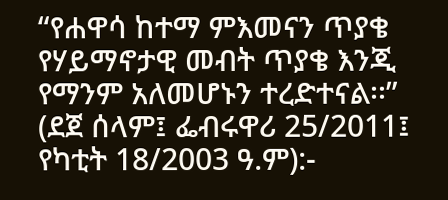“የሐዋሳ ከተማ ምእመናን ጥያቄ የሃይማኖታዊ መብት ጥያቄ እንጂ የማንም አለመሆኑን ተረድተናል፡፡” (ደጀ ሰላም፤ ፌብሩዋሪ 25/2011፤ የካቲት 18/2003 ዓ.ም):-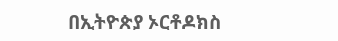በኢትዮጵያ ኦርቶዶክስ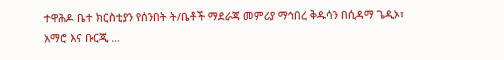ተዋሕዶ ቤተ ክርስቲያን የሰንበት ት/ቤቶች ማደራጃ መምሪያ ማኅበረ ቅዱሳን በሲዳማ ጌዲኦ፣ አማሮ እና ቡርጂ …